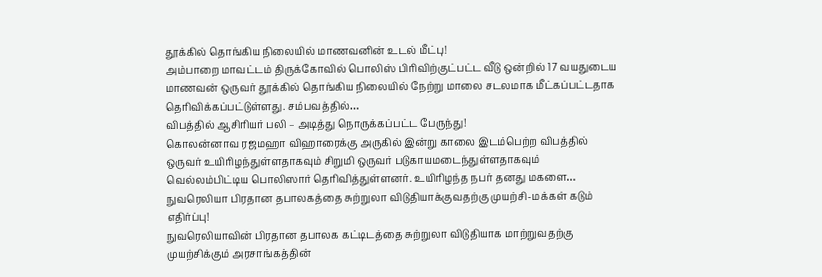தூக்கில் தொங்கிய நிலையில் மாணவனின் உடல் மீட்பு!
அம்பாறை மாவட்டம் திருக்கோவில் பொலிஸ் பிரிவிற்குட்பட்ட வீடு ஒன்றில் 17 வயதுடைய மாணவன் ஒருவர் தூக்கில் தொங்கிய நிலையில் நேற்று மாலை சடலமாக மீட்கப்பட்டதாக தெரிவிக்கப்பட்டுள்ளது. சம்பவத்தில்…
விபத்தில் ஆசிரியர் பலி – அடித்து நொருக்கப்பட்ட பேருந்து!
கொலன்னாவ ரஜமஹா விஹாரைக்கு அருகில் இன்று காலை இடம்பெற்ற விபத்தில் ஒருவர் உயிரிழந்துள்ளதாகவும் சிறுமி ஒருவர் படுகாயமடைந்துள்ளதாகவும் வெல்லம்பிட்டிய பொலிஸார் தெரிவித்துள்ளனர். உயிரிழந்த நபர் தனது மகளை…
நுவரெலியா பிரதான தபாலகத்தை சுற்றுலா விடுதியாக்குவதற்கு முயற்சி-மக்கள் கடும் எதிர்ப்பு!
நுவரெலியாவின் பிரதான தபாலக கட்டிடத்தை சுற்றுலா விடுதியாக மாற்றுவதற்கு முயற்சிக்கும் அரசாங்கத்தின்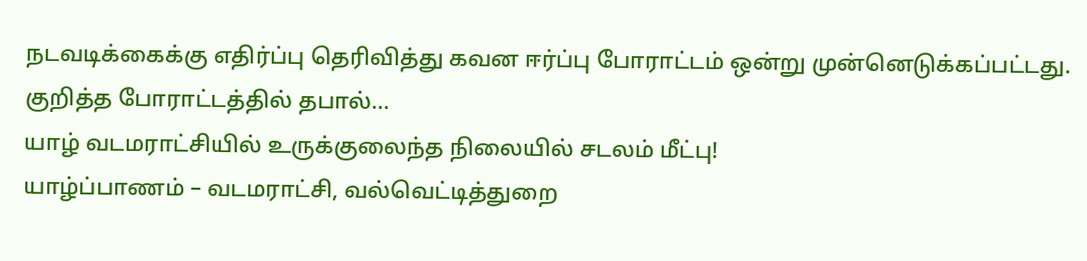நடவடிக்கைக்கு எதிர்ப்பு தெரிவித்து கவன ஈர்ப்பு போராட்டம் ஒன்று முன்னெடுக்கப்பட்டது. குறித்த போராட்டத்தில் தபால்…
யாழ் வடமராட்சியில் உருக்குலைந்த நிலையில் சடலம் மீட்பு!
யாழ்ப்பாணம் – வடமராட்சி, வல்வெட்டித்துறை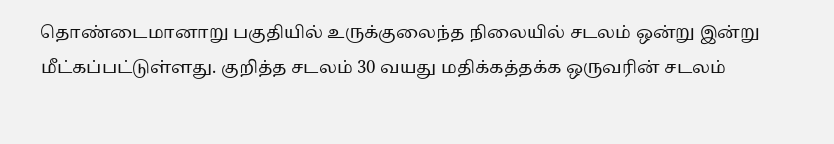தொண்டைமானாறு பகுதியில் உருக்குலைந்த நிலையில் சடலம் ஒன்று இன்று மீட்கப்பட்டுள்ளது. குறித்த சடலம் 30 வயது மதிக்கத்தக்க ஒருவரின் சடலம்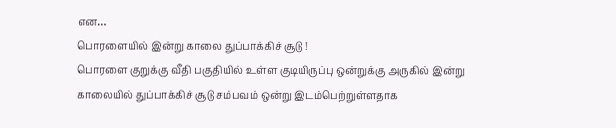என…
பொரளையில் இன்று காலை துப்பாக்கிச் சூடு !
பொரளை குறுக்கு வீதி பகுதியில் உள்ள குடியிருப்பு ஒன்றுக்கு அருகில் இன்று காலையில் துப்பாக்கிச் சூடு சம்பவம் ஒன்று இடம்பெற்றுள்ளதாக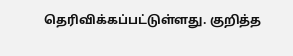தெரிவிக்கப்பட்டுள்ளது. குறித்த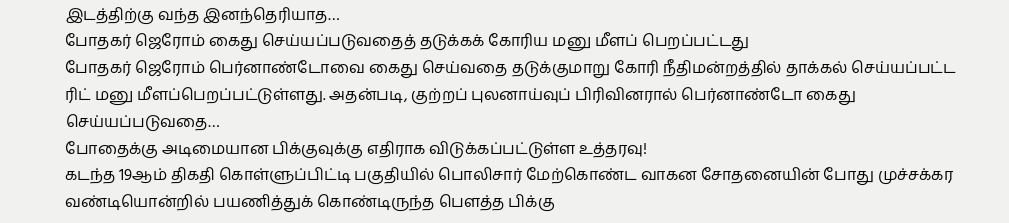இடத்திற்கு வந்த இனந்தெரியாத…
போதகர் ஜெரோம் கைது செய்யப்படுவதைத் தடுக்கக் கோரிய மனு மீளப் பெறப்பட்டது
போதகர் ஜெரோம் பெர்னாண்டோவை கைது செய்வதை தடுக்குமாறு கோரி நீதிமன்றத்தில் தாக்கல் செய்யப்பட்ட ரிட் மனு மீளப்பெறப்பட்டுள்ளது. அதன்படி, குற்றப் புலனாய்வுப் பிரிவினரால் பெர்னாண்டோ கைது செய்யப்படுவதை…
போதைக்கு அடிமையான பிக்குவுக்கு எதிராக விடுக்கப்பட்டுள்ள உத்தரவு!
கடந்த 19ஆம் திகதி கொள்ளுப்பிட்டி பகுதியில் பொலிசார் மேற்கொண்ட வாகன சோதனையின் போது முச்சக்கர வண்டியொன்றில் பயணித்துக் கொண்டிருந்த பௌத்த பிக்கு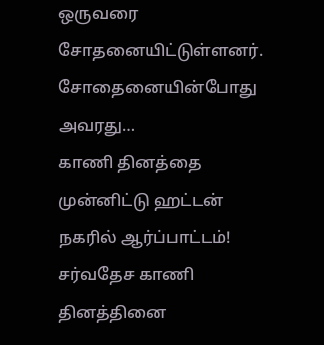ஒருவரை சோதனையிட்டுள்ளனர். சோதைனையின்போது அவரது…
காணி தினத்தை முன்னிட்டு ஹட்டன் நகரில் ஆர்ப்பாட்டம்!
சர்வதேச காணி தினத்தினை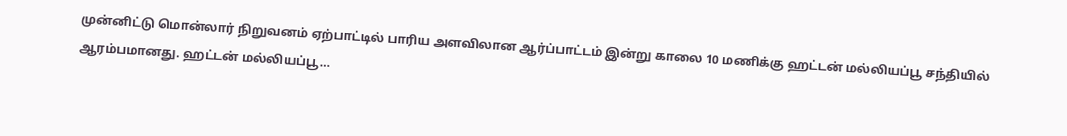முன்னிட்டு மொன்லார் நிறுவனம் ஏற்பாட்டில் பாரிய அளவிலான ஆர்ப்பாட்டம் இன்று காலை 10 மணிக்கு ஹட்டன் மல்லியப்பூ சந்தியில் ஆரம்பமானது. ஹட்டன் மல்லியப்பூ…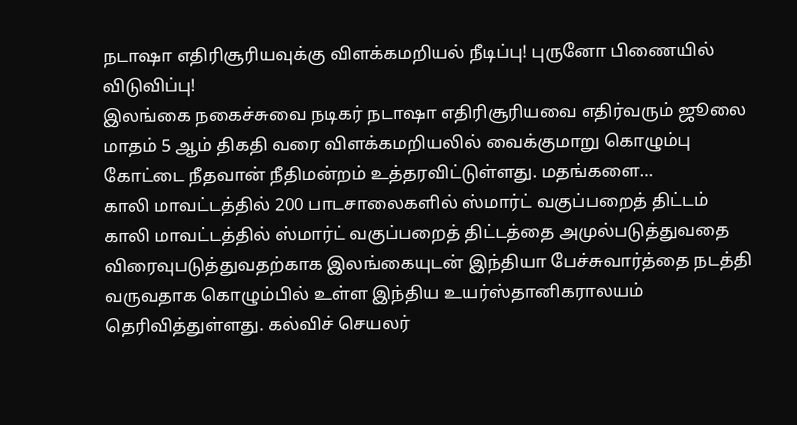நடாஷா எதிரிசூரியவுக்கு விளக்கமறியல் நீடிப்பு! புருனோ பிணையில் விடுவிப்பு!
இலங்கை நகைச்சுவை நடிகர் நடாஷா எதிரிசூரியவை எதிர்வரும் ஜூலை மாதம் 5 ஆம் திகதி வரை விளக்கமறியலில் வைக்குமாறு கொழும்பு கோட்டை நீதவான் நீதிமன்றம் உத்தரவிட்டுள்ளது. மதங்களை…
காலி மாவட்டத்தில் 200 பாடசாலைகளில் ஸ்மார்ட் வகுப்பறைத் திட்டம்
காலி மாவட்டத்தில் ஸ்மார்ட் வகுப்பறைத் திட்டத்தை அமுல்படுத்துவதை விரைவுபடுத்துவதற்காக இலங்கையுடன் இந்தியா பேச்சுவார்த்தை நடத்தி வருவதாக கொழும்பில் உள்ள இந்திய உயர்ஸ்தானிகராலயம் தெரிவித்துள்ளது. கல்விச் செயலர்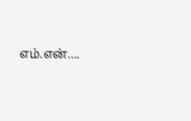எம்.என்….